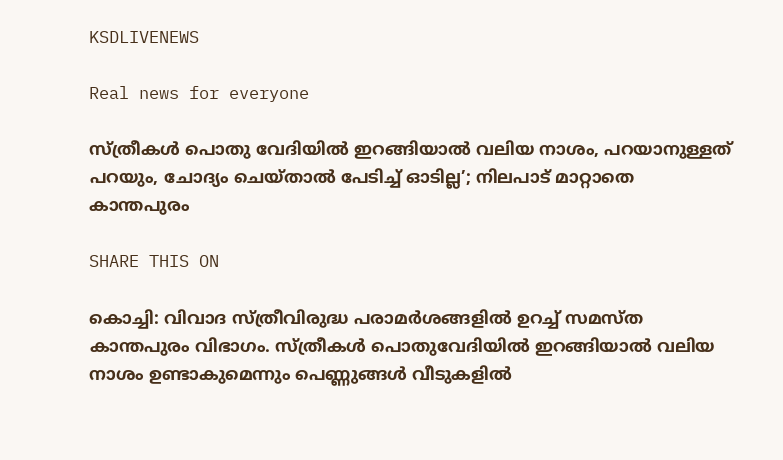KSDLIVENEWS

Real news for everyone

സ്ത്രീകള്‍ പൊതു വേദിയില്‍ ഇറങ്ങിയാല്‍ വലിയ നാശം, പറയാനുള്ളത് പറയും, ചോദ്യം ചെയ്താല്‍ പേടിച്ച് ഓടില്ല’; നിലപാട് മാറ്റാതെ കാന്തപുരം

SHARE THIS ON

കൊച്ചി: വിവാദ സ്ത്രീവിരുദ്ധ പരാമര്‍ശങ്ങളില്‍ ഉറച്ച് സമസ്ത കാന്തപുരം വിഭാഗം. സ്ത്രീകള്‍ പൊതുവേദിയില്‍ ഇറങ്ങിയാല്‍ വലിയ നാശം ഉണ്ടാകുമെന്നും പെണ്ണുങ്ങള്‍ വീടുകളില്‍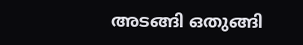അടങ്ങി ഒതുങ്ങി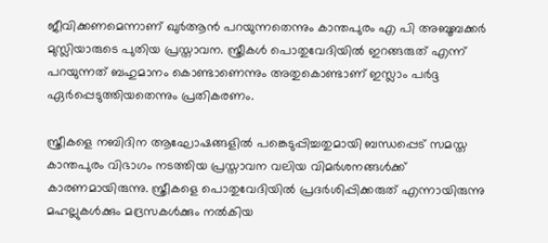ജീവിക്കണമെന്നാണ് ഖുര്‍ആന്‍ പറയുന്നതെന്നും കാന്തപുരം എ പി അബൂബക്കര്‍ മുസ്ലിയാരുടെ പുതിയ പ്രസ്താവന. സ്ത്രീകള്‍ പൊതുവേദിയില്‍ ഇറങ്ങരുത് എന്ന് പറയുന്നത് ബഹുമാനം കൊണ്ടാണെന്നും അതുകൊണ്ടാണ് ഇസ്ലാം പര്‍ദ്ദ ഏര്‍പ്പെടുത്തിയതെന്നും പ്രതികരണം.

സ്ത്രീകളെ നബിദിന ആഘോഷങ്ങളില്‍ പങ്കെടുപ്പിച്ചതുമായി ബന്ധപ്പെട് സമസ്ത കാന്തപുരം വിഭാഗം നടത്തിയ പ്രസ്താവന വലിയ വിമര്‍ശനങ്ങള്‍ക്ക് കാരണമായിരുന്നു. സ്ത്രീകളെ പൊതുവേദിയില്‍ പ്രദര്‍ശിപ്പിക്കരുത് എന്നായിരുന്നു മഹല്ലുകള്‍ക്കും മദ്രസകള്‍ക്കും നല്‍കിയ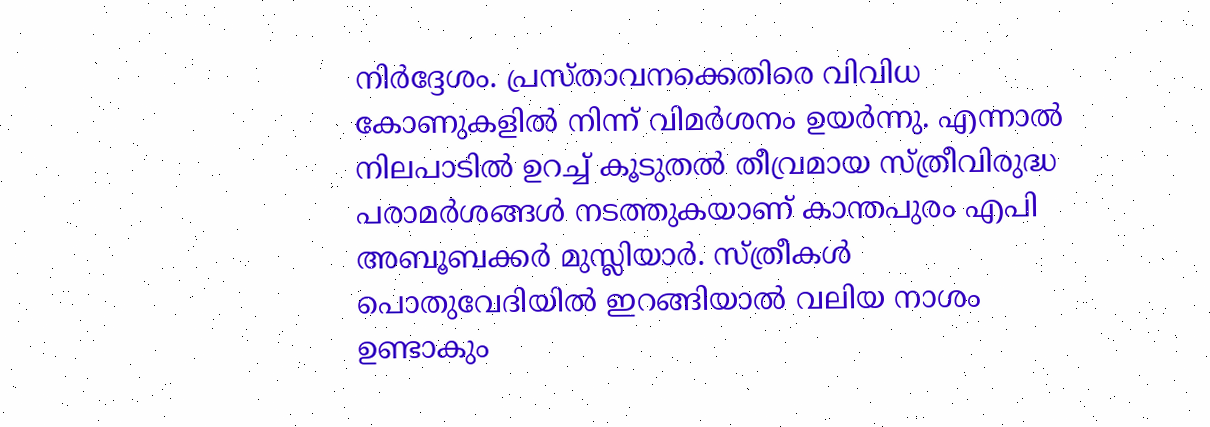നിര്‍ദ്ദേശം. പ്രസ്താവനക്കെതിരെ വിവിധ കോണുകളില്‍ നിന്ന് വിമര്‍ശനം ഉയര്‍ന്നു. എന്നാല്‍ നിലപാടില്‍ ഉറച്ച് കൂടുതല്‍ തീവ്രമായ സ്ത്രീവിരുദ്ധ പരാമര്‍ശങ്ങള്‍ നടത്തുകയാണ് കാന്തപുരം എപി അബൂബക്കര്‍ മുസ്ലിയാര്‍. സ്ത്രീകള്‍ പൊതുവേദിയില്‍ ഇറങ്ങിയാല്‍ വലിയ നാശം ഉണ്ടാകും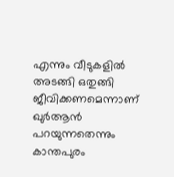എന്നും വീടുകളില്‍ അടങ്ങി ഒതുങ്ങി ജീവിക്കണമെന്നാണ് ഖുര്‍ആന്‍ പറയുന്നതെന്നും കാന്തപുരം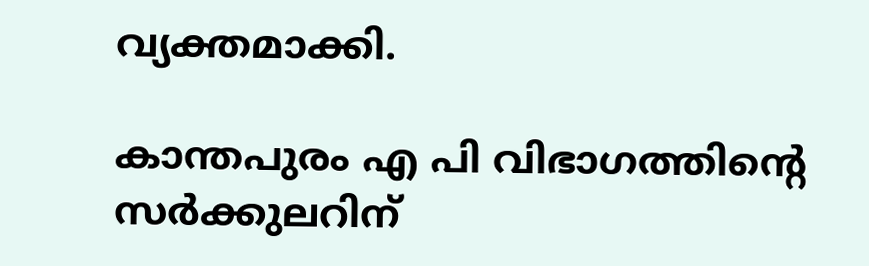വ്യക്തമാക്കി.

കാന്തപുരം എ പി വിഭാഗത്തിന്റെ സര്‍ക്കുലറിന്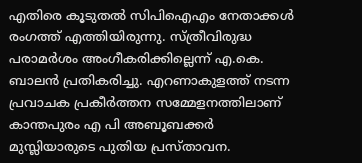എതിരെ കൂടുതല്‍ സിപിഐഎം നേതാക്കള്‍ രംഗത്ത് എത്തിയിരുന്നു. സ്ത്രീവിരുദ്ധ പരാമര്‍ശം അംഗീകരിക്കില്ലെന്ന് എ.കെ. ബാലന്‍ പ്രതികരിച്ചു. എറണാകുളത്ത് നടന്ന പ്രവാചക പ്രകീര്‍ത്തന സമ്മേളനത്തിലാണ് കാന്തപുരം എ പി അബൂബക്കര്‍ മുസ്ലിയാരുടെ പുതിയ പ്രസ്താവന.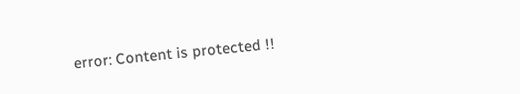error: Content is protected !!